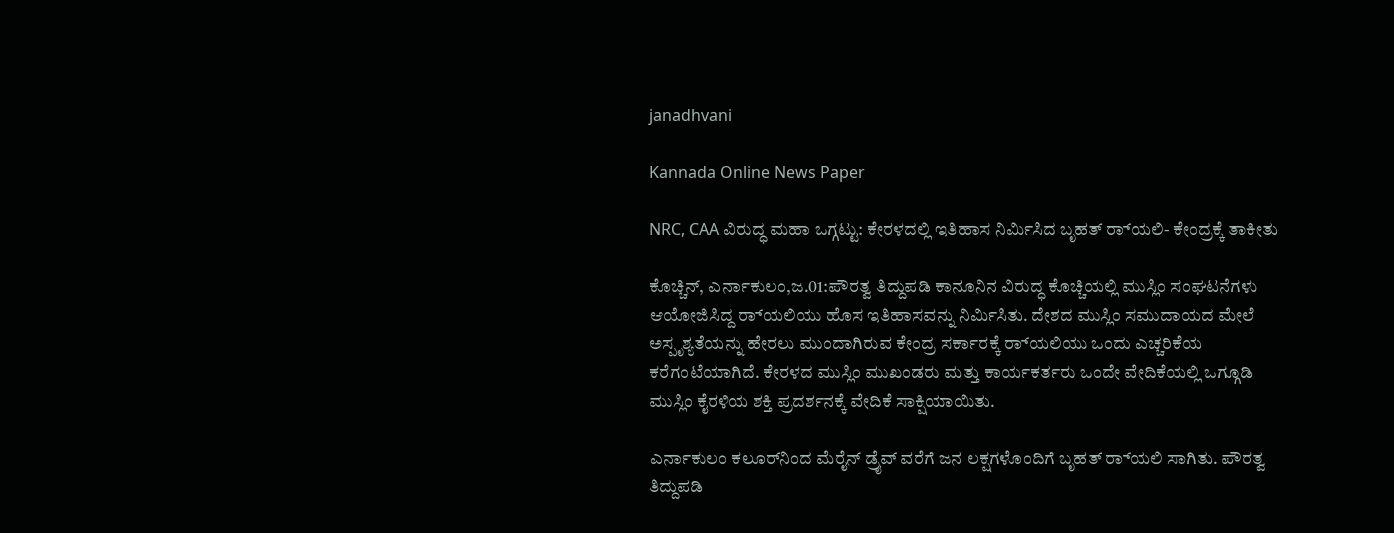janadhvani

Kannada Online News Paper

NRC, CAA ವಿರುದ್ಧ ಮಹಾ ಒಗ್ಗಟ್ಟು: ಕೇರಳದಲ್ಲಿ ಇತಿಹಾಸ ನಿರ್ಮಿಸಿದ ಬೃಹತ್ ರ‌್ಯಾಲಿ- ಕೇಂದ್ರಕ್ಕೆ ತಾಕೀತು

ಕೊಚ್ಚಿನ್, ಎರ್ನಾಕುಲಂ,ಜ.01:ಪೌರತ್ವ ತಿದ್ದುಪಡಿ ಕಾನೂನಿನ ವಿರುದ್ಧ ಕೊಚ್ಚಿಯಲ್ಲಿ ಮುಸ್ಲಿಂ ಸಂಘಟನೆಗಳು ಆಯೋಜಿಸಿದ್ದ ರ‌್ಯಾಲಿಯು ಹೊಸ ಇತಿಹಾಸವನ್ನು ನಿರ್ಮಿಸಿತು. ದೇಶದ ಮುಸ್ಲಿಂ ಸಮುದಾಯದ ಮೇಲೆ ಅಸ್ಪೃಶ್ಯತೆಯನ್ನು ಹೇರಲು ಮುಂದಾಗಿರುವ ಕೇಂದ್ರ ಸರ್ಕಾರಕ್ಕೆ ರ‌್ಯಾಲಿಯು ಒಂದು ಎಚ್ಚರಿಕೆಯ ಕರೆಗಂಟೆಯಾಗಿದೆ. ಕೇರಳದ ಮುಸ್ಲಿಂ ಮುಖಂಡರು ಮತ್ತು ಕಾರ್ಯಕರ್ತರು ಒಂದೇ ವೇದಿಕೆಯಲ್ಲಿ ಒಗ್ಗೂಡಿ ಮುಸ್ಲಿಂ ಕೈರಳಿಯ ಶಕ್ತಿ ಪ್ರದರ್ಶನಕ್ಕೆ ವೇದಿಕೆ ಸಾಕ್ಷಿಯಾಯಿತು.

ಎರ್ನಾಕುಲಂ ಕಲೂರ್‌ನಿಂದ ಮೆರೈನ್ ಡ್ರೈವ್‌ ವರೆಗೆ ಜನ ಲಕ್ಷಗಳೊಂದಿಗೆ ಬೃಹತ್ ರ‌್ಯಾಲಿ ಸಾಗಿತು. ಪೌರತ್ವ ತಿದ್ದುಪಡಿ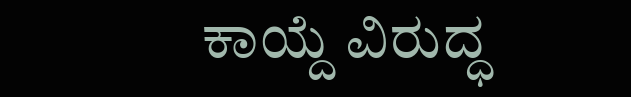ಕಾಯ್ದೆ ವಿರುದ್ಧ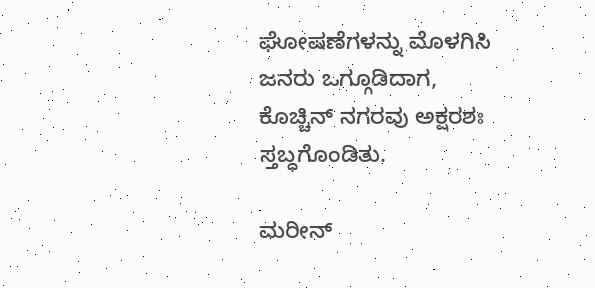ಘೋಷಣೆಗಳನ್ನು ಮೊಳಗಿಸಿ ಜನರು ಒಗ್ಗೂಡಿದಾಗ, ಕೊಚ್ಚಿನ್ ನಗರವು ಅಕ್ಷರಶಃ ಸ್ತಬ್ಧಗೊಂಡಿತು.

ಮರೀನ್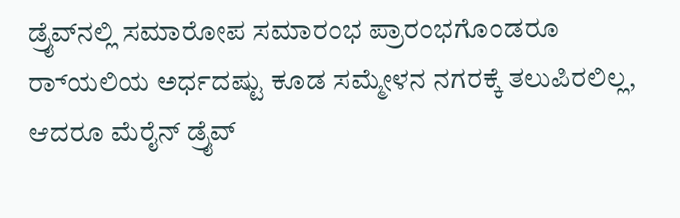ಡ್ರೈವ್‌ನಲ್ಲಿ ಸಮಾರೋಪ ಸಮಾರಂಭ ಪ್ರಾರಂಭಗೊಂಡರೂ ರ‌್ಯಾಲಿಯ ಅರ್ಧದಷ್ಟು ಕೂಡ ಸಮ್ಮೇಳನ ನಗರಕ್ಕೆ ತಲುಪಿರಲಿಲ್ಲ, ಆದರೂ ಮೆರೈನ್ ಡ್ರೈವ್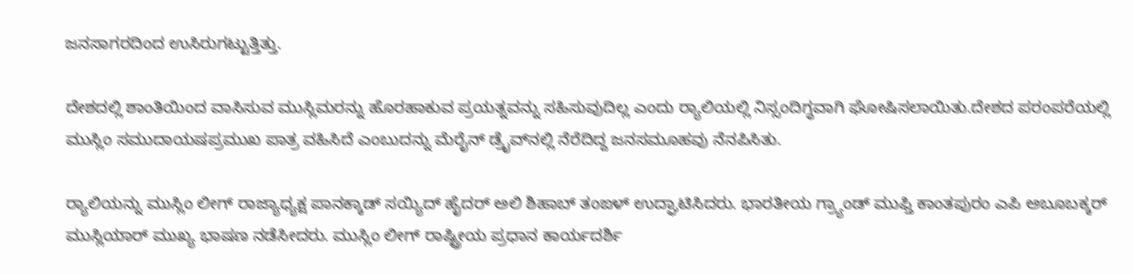ಜನಸಾಗರದಿಂದ ಉಸಿರುಗಟ್ಟುತ್ತಿತ್ತು.

ದೇಶದಲ್ಲಿ ಶಾಂತಿಯಿಂದ ವಾಸಿಸುವ ಮುಸ್ಲಿಮರನ್ನು ಹೊರಹಾಕುವ ಪ್ರಯತ್ನವನ್ನು ಸಹಿಸುವುದಿಲ್ಲ ಎಂದು ರ‌್ಯಾಲಿಯಲ್ಲಿ ನಿಸ್ಸಂದಿಗ್ಧವಾಗಿ ಘೋಷಿಸಲಾಯಿತು.ದೇಶದ ಪರಂಪರೆಯಲ್ಲಿ ಮುಸ್ಲಿಂ ಸಮುದಾಯಷಪ್ರಮುಖ ಪಾತ್ರ ವಹಿಸಿದೆ ಎಂಬುದನ್ನು ಮೆರೈನ್ ಡ್ರೈವ್‌ನಲ್ಲಿ ನೆರೆದಿದ್ದ ಜನಸಮೂಹವು ನೆನಪಿಸಿತು.

ರ‌್ಯಾಲಿಯನ್ನು ಮುಸ್ಲಿಂ ಲೀಗ್ ರಾಜ್ಯಾಧ್ಯಕ್ಷ ಪಾನಕ್ಕಾಡ್ ಸಯ್ಯಿದ್ ಹೈದರ್ ಅಲಿ ಶಿಹಾಬ್ ತಂಙಳ್ ಉದ್ಘಾಟಿಸಿದರು. ಭಾರತೀಯ ಗ್ರ್ಯಾಂಡ್ ಮುಫ್ತಿ ಕಾಂತಪುರಂ ಎಪಿ ಅಬೂಬಕ್ಕರ್ ಮುಸ್ಲಿಯಾರ್ ಮುಖ್ಯ ಭಾಷಣ ನಡೆಸೀದರು. ಮುಸ್ಲಿಂ ಲೀಗ್ ರಾಷ್ಟ್ರೀಯ ಪ್ರಧಾನ ಕಾರ್ಯದರ್ಶಿ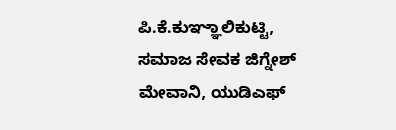ಪಿ.ಕೆ.ಕುಞ್ಞಾಲಿಕುಟ್ಟಿ, ಸಮಾಜ ಸೇವಕ ಜಿಗ್ನೇಶ್ ಮೇವಾನಿ, ಯುಡಿಎಫ್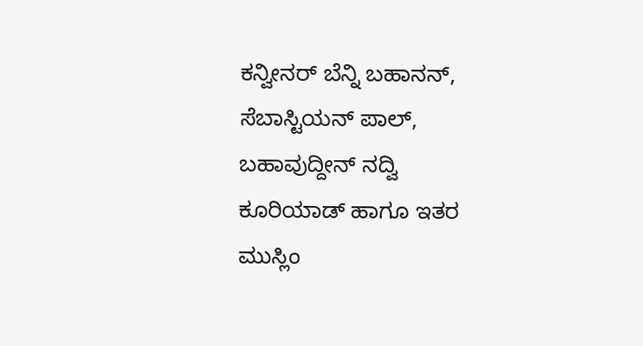ಕನ್ವೀನರ್ ಬೆನ್ನಿ ಬಹಾನನ್, ಸೆಬಾಸ್ಟಿಯನ್ ಪಾಲ್, ಬಹಾವುದ್ದೀನ್ ನದ್ವಿ ಕೂರಿಯಾಡ್ ಹಾಗೂ ಇತರ ಮುಸ್ಲಿಂ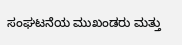ಸಂಘಟನೆಯ ಮುಖಂಡರು ಮತ್ತು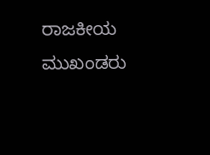ರಾಜಕೀಯ ಮುಖಂಡರು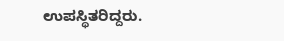ಉಪಸ್ಥಿತರಿದ್ದರು.